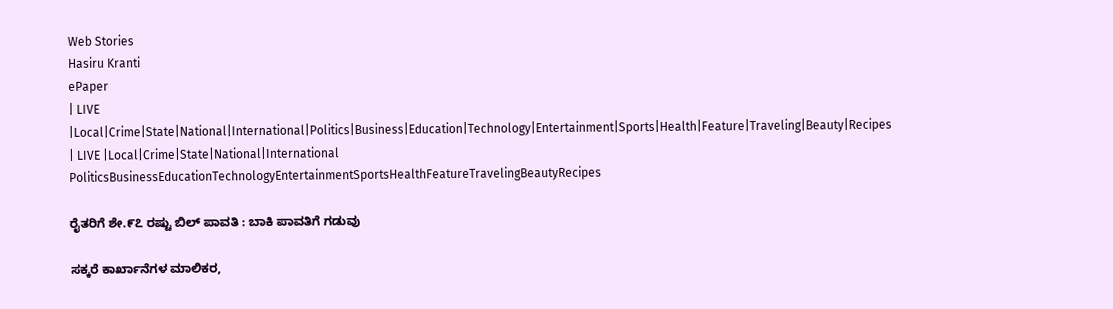Web Stories
Hasiru Kranti
ePaper
| LIVE |Local|Crime|State|National|International|Politics|Business|Education|Technology|Entertainment|Sports|Health|Feature|Traveling|Beauty|Recipes
| LIVE |Local|Crime|State|National|International
PoliticsBusinessEducationTechnologyEntertainmentSportsHealthFeatureTravelingBeautyRecipes

ರೈತರಿಗೆ ಶೇ.೯೭ ರಷ್ಟು ಬಿಲ್ ಪಾವತಿ : ಬಾಕಿ ಪಾವತಿಗೆ ಗಡುವು

ಸಕ್ಕರೆ ಕಾರ್ಖಾನೆಗಳ ಮಾಲಿಕರ,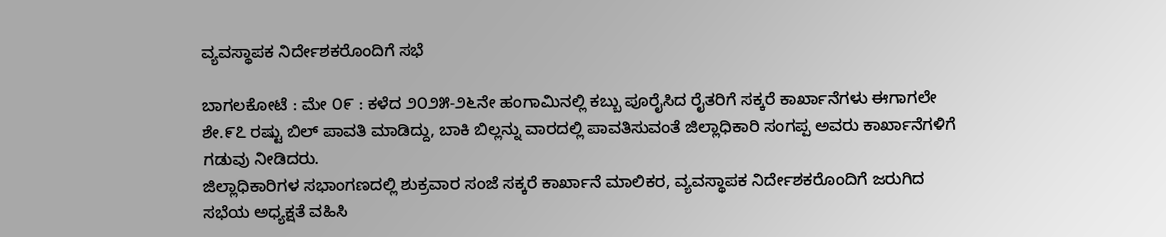ವ್ಯವಸ್ಥಾಪಕ ನಿರ್ದೇಶಕರೊಂದಿಗೆ ಸಭೆ

ಬಾಗಲಕೋಟೆ : ಮೇ ೦೯ : ಕಳೆದ ೨೦೨೫-೨೬ನೇ ಹಂಗಾಮಿನಲ್ಲಿ ಕಬ್ಬು ಪೂರೈಸಿದ ರೈತರಿಗೆ ಸಕ್ಕರೆ ಕಾರ್ಖಾನೆಗಳು ಈಗಾಗಲೇ ಶೇ.೯೭ ರಷ್ಟು ಬಿಲ್ ಪಾವತಿ ಮಾಡಿದ್ದು, ಬಾಕಿ ಬಿಲ್ಲನ್ನು ವಾರದಲ್ಲಿ ಪಾವತಿಸುವಂತೆ ಜಿಲ್ಲಾಧಿಕಾರಿ ಸಂಗಪ್ಪ ಅವರು ಕಾರ್ಖಾನೆಗಳಿಗೆ ಗಡುವು ನೀಡಿದರು.
ಜಿಲ್ಲಾಧಿಕಾರಿಗಳ ಸಭಾಂಗಣದಲ್ಲಿ ಶುಕ್ರವಾರ ಸಂಜೆ ಸಕ್ಕರೆ ಕಾರ್ಖಾನೆ ಮಾಲಿಕರ, ವ್ಯವಸ್ಥಾಪಕ ನಿರ್ದೇಶಕರೊಂದಿಗೆ ಜರುಗಿದ ಸಭೆಯ ಅಧ್ಯಕ್ಷತೆ ವಹಿಸಿ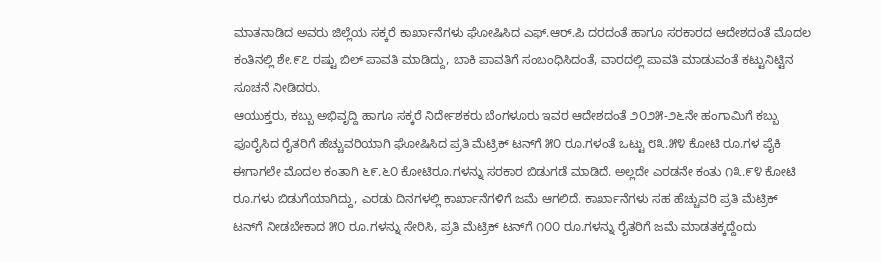ಮಾತನಾಡಿದ ಅವರು ಜಿಲ್ಲೆಯ ಸಕ್ಕರೆ ಕಾರ್ಖಾನೆಗಳು ಘೋಷಿಸಿದ ಎಫ್.ಆರ್.ಪಿ ದರದಂತೆ ಹಾಗೂ ಸರಕಾರದ ಆದೇಶದಂತೆ ಮೊದಲ ಕಂತಿನಲ್ಲಿ ಶೇ.೯೭ ರಷ್ಟು ಬಿಲ್ ಪಾವತಿ ಮಾಡಿದ್ದು, ಬಾಕಿ ಪಾವತಿಗೆ ಸಂಬಂಧಿಸಿದಂತೆ, ವಾರದಲ್ಲಿ ಪಾವತಿ ಮಾಡುವಂತೆ ಕಟ್ಟುನಿಟ್ಟಿನ ಸೂಚನೆ ನೀಡಿದರು.
ಆಯುಕ್ತರು, ಕಬ್ಬು ಅಭಿವೃದ್ದಿ ಹಾಗೂ ಸಕ್ಕರೆ ನಿರ್ದೇಶಕರು ಬೆಂಗಳೂರು ಇವರ ಆದೇಶದಂತೆ ೨೦೨೫-೨೬ನೇ ಹಂಗಾಮಿಗೆ ಕಬ್ಬು ಪೂರೈಸಿದ ರೈತರಿಗೆ ಹೆಚ್ಚುವರಿಯಾಗಿ ಘೋಷಿಸಿದ ಪ್ರತಿ ಮೆಟ್ರಿಕ್ ಟನ್‌ಗೆ ೫೦ ರೂ.ಗಳಂತೆ ಒಟ್ಟು ೮೩.೫೪ ಕೋಟಿ ರೂ.ಗಳ ಪೈಕಿ ಈಗಾಗಲೇ ಮೊದಲ ಕಂತಾಗಿ ೬೯.೬೦ ಕೋಟಿರೂ.ಗಳನ್ನು ಸರಕಾರ ಬಿಡುಗಡೆ ಮಾಡಿದೆ. ಅಲ್ಲದೇ ಎರಡನೇ ಕಂತು ೧೩.೯೪ ಕೋಟಿ ರೂ.ಗಳು ಬಿಡುಗೆಯಾಗಿದ್ದು, ಎರಡು ದಿನಗಳಲ್ಲಿ ಕಾರ್ಖಾನೆಗಳಿಗೆ ಜಮೆ ಆಗಲಿದೆ. ಕಾರ್ಖಾನೆಗಳು ಸಹ ಹೆಚ್ಚುವರಿ ಪ್ರತಿ ಮೆಟ್ರಿಕ್ ಟನ್‌ಗೆ ನೀಡಬೇಕಾದ ೫೦ ರೂ.ಗಳನ್ನು ಸೇರಿಸಿ, ಪ್ರತಿ ಮೆಟ್ರಿಕ್ ಟನ್‌ಗೆ ೧೦೦ ರೂ.ಗಳನ್ನು ರೈತರಿಗೆ ಜಮೆ ಮಾಡತಕ್ಕದ್ದೆಂದು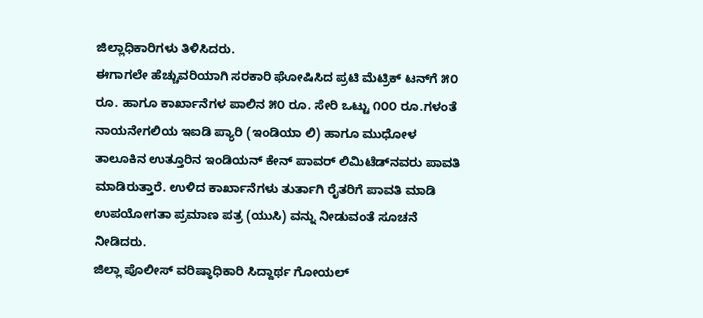ಜಿಲ್ಲಾಧಿಕಾರಿಗಳು ತಿಳಿಸಿದರು.
ಈಗಾಗಲೇ ಹೆಚ್ಚುವರಿಯಾಗಿ ಸರಕಾರಿ ಘೋಷಿಸಿದ ಪ್ರಟಿ ಮೆಟ್ರಿಕ್ ಟನ್‌ಗೆ ೫೦ ರೂ. ಹಾಗೂ ಕಾರ್ಖಾನೆಗಳ ಪಾಲಿನ ೫೦ ರೂ. ಸೇರಿ ಒಟ್ಟು ೧೦೦ ರೂ.ಗಳಂತೆ ನಾಯನೇಗಲಿಯ ಇಐಡಿ ಪ್ಯಾರಿ (ಇಂಡಿಯಾ ಲಿ) ಹಾಗೂ ಮುಧೋಳ ತಾಲೂಕಿನ ಉತ್ತೂರಿನ ಇಂಡಿಯನ್ ಕೇನ್ ಪಾವರ್ ಲಿಮಿಟೆಡ್‌ನವರು ಪಾವತಿ ಮಾಡಿರುತ್ತಾರೆ. ಉಳಿದ ಕಾರ್ಖಾನೆಗಳು ತುರ್ತಾಗಿ ರೈತರಿಗೆ ಪಾವತಿ ಮಾಡಿ ಉಪಯೋಗತಾ ಪ್ರಮಾಣ ಪತ್ರ (ಯುಸಿ) ವನ್ನು ನೀಡುವಂತೆ ಸೂಚನೆ ನೀಡಿದರು.
ಜಿಲ್ಲಾ ಪೊಲೀಸ್ ವರಿಷ್ಠಾಧಿಕಾರಿ ಸಿದ್ದಾರ್ಥ ಗೋಯಲ್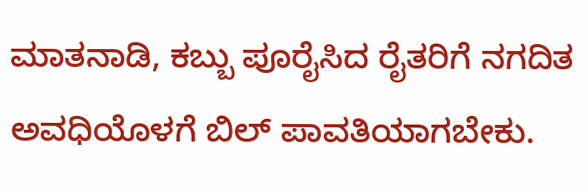ಮಾತನಾಡಿ, ಕಬ್ಬು ಪೂರೈಸಿದ ರೈತರಿಗೆ ನಗದಿತ ಅವಧಿಯೊಳಗೆ ಬಿಲ್ ಪಾವತಿಯಾಗಬೇಕು.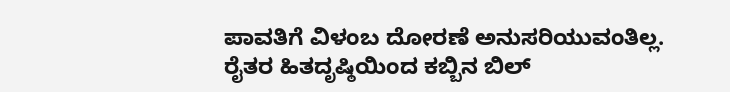ಪಾವತಿಗೆ ವಿಳಂಬ ದೋರಣೆ ಅನುಸರಿಯುವಂತಿಲ್ಲ. ರೈತರ ಹಿತದೃಷ್ಠಿಯಿಂದ ಕಬ್ಬಿನ ಬಿಲ್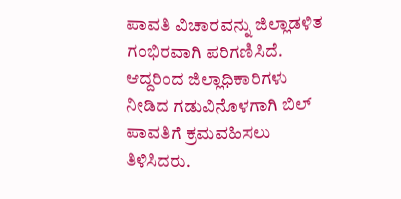ಪಾವತಿ ವಿಚಾರವನ್ನು ಜಿಲ್ಲಾಡಳಿತ ಗಂಭಿರವಾಗಿ ಪರಿಗಣಿಸಿದೆ. ಆದ್ದರಿಂದ ಜಿಲ್ಲಾಧಿಕಾರಿಗಳು ನೀಡಿದ ಗಡುವಿನೊಳಗಾಗಿ ಬಿಲ್ ಪಾವತಿಗೆ ಕ್ರಮವಹಿಸಲು ತಿಳಿಸಿದರು.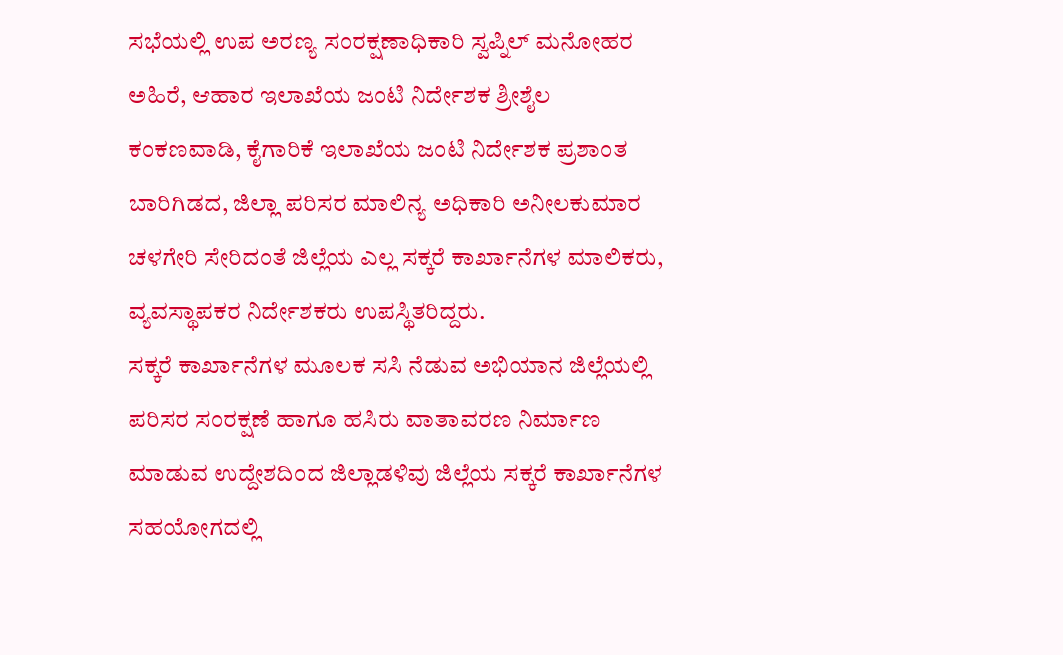ಸಭೆಯಲ್ಲಿ ಉಪ ಅರಣ್ಯ ಸಂರಕ್ಷಣಾಧಿಕಾರಿ ಸ್ವಪ್ನಿಲ್ ಮನೋಹರ ಅಹಿರೆ, ಆಹಾರ ಇಲಾಖೆಯ ಜಂಟಿ ನಿರ್ದೇಶಕ ಶ್ರೀಶೈಲ ಕಂಕಣವಾಡಿ, ಕೈಗಾರಿಕೆ ಇಲಾಖೆಯ ಜಂಟಿ ನಿರ್ದೇಶಕ ಪ್ರಶಾಂತ ಬಾರಿಗಿಡದ, ಜಿಲ್ಲಾ ಪರಿಸರ ಮಾಲಿನ್ಯ ಅಧಿಕಾರಿ ಅನೀಲಕುಮಾರ ಚಳಗೇರಿ ಸೇರಿದಂತೆ ಜಿಲ್ಲೆಯ ಎಲ್ಲ ಸಕ್ಕರೆ ಕಾರ್ಖಾನೆಗಳ ಮಾಲಿಕರು, ವ್ಯವಸ್ಥಾಪಕರ ನಿರ್ದೇಶಕರು ಉಪಸ್ಥಿತರಿದ್ದರು.
ಸಕ್ಕರೆ ಕಾರ್ಖಾನೆಗಳ ಮೂಲಕ ಸಸಿ ನೆಡುವ ಅಭಿಯಾನ ಜಿಲ್ಲೆಯಲ್ಲಿ ಪರಿಸರ ಸಂರಕ್ಷಣೆ ಹಾಗೂ ಹಸಿರು ವಾತಾವರಣ ನಿರ್ಮಾಣ ಮಾಡುವ ಉದ್ದೇಶದಿಂದ ಜಿಲ್ಲಾಡಳಿವು ಜಿಲ್ಲೆಯ ಸಕ್ಕರೆ ಕಾರ್ಖಾನೆಗಳ ಸಹಯೋಗದಲ್ಲಿ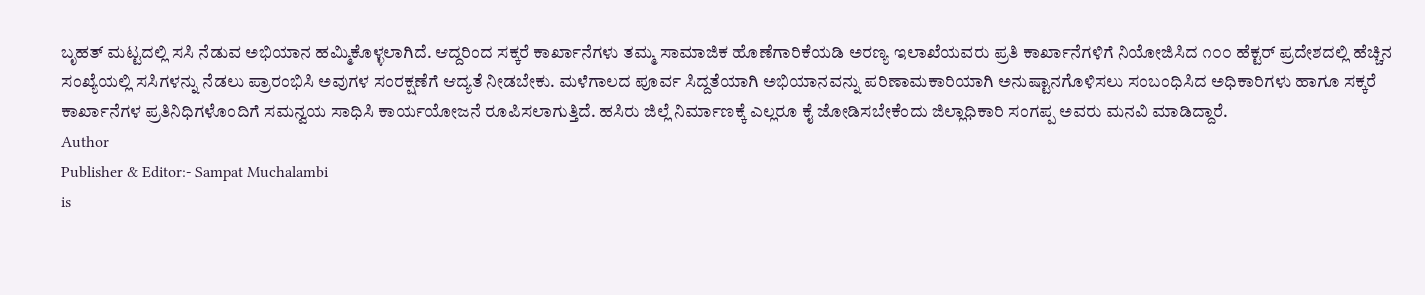ಬೃಹತ್ ಮಟ್ಟದಲ್ಲಿ ಸಸಿ ನೆಡುವ ಅಭಿಯಾನ ಹಮ್ಮಿಕೊಳ್ಳಲಾಗಿದೆ. ಆದ್ದರಿಂದ ಸಕ್ಕರೆ ಕಾರ್ಖಾನೆಗಳು ತಮ್ಮ ಸಾಮಾಜಿಕ ಹೊಣೆಗಾರಿಕೆಯಡಿ ಅರಣ್ಯ ಇಲಾಖೆಯವರು ಪ್ರತಿ ಕಾರ್ಖಾನೆಗಳಿಗೆ ನಿಯೋಜಿಸಿದ ೧೦೦ ಹೆಕ್ಟರ್ ಪ್ರದೇಶದಲ್ಲಿ ಹೆಚ್ಚಿನ ಸಂಖ್ಯೆಯಲ್ಲಿ ಸಸಿಗಳನ್ನು ನೆಡಲು ಪ್ರಾರಂಭಿಸಿ ಅವುಗಳ ಸಂರಕ್ಷಣೆಗೆ ಆದ್ಯತೆ ನೀಡಬೇಕು. ಮಳೆಗಾಲದ ಪೂರ್ವ ಸಿದ್ದತೆಯಾಗಿ ಅಭಿಯಾನವನ್ನು ಪರಿಣಾಮಕಾರಿಯಾಗಿ ಅನುಷ್ಟಾನಗೊಳಿಸಲು ಸಂಬಂಧಿಸಿದ ಅಧಿಕಾರಿಗಳು ಹಾಗೂ ಸಕ್ಕರೆ ಕಾರ್ಖಾನೆಗಳ ಪ್ರತಿನಿಧಿಗಳೊಂದಿಗೆ ಸಮನ್ವಯ ಸಾಧಿಸಿ ಕಾರ್ಯಯೋಜನೆ ರೂಪಿಸಲಾಗುತ್ತಿದೆ. ಹಸಿರು ಜಿಲ್ಲೆ ನಿರ್ಮಾಣಕ್ಕೆ ಎಲ್ಲರೂ ಕೈ ಜೋಡಿಸಬೇಕೆಂದು ಜಿಲ್ಲಾಧಿಕಾರಿ ಸಂಗಪ್ಪ ಅವರು ಮನವಿ ಮಾಡಿದ್ದಾರೆ.
Author
Publisher & Editor:- Sampat Muchalambi
is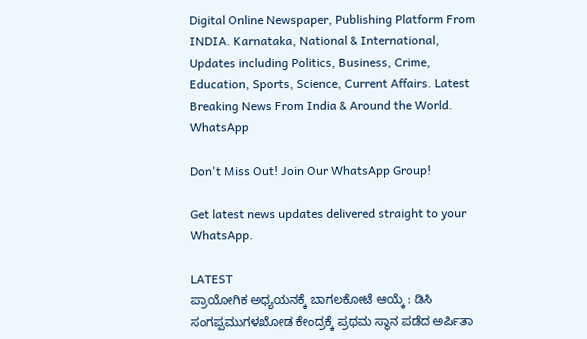Digital Online Newspaper, Publishing Platform From INDIA. Karnataka, National & International, Updates including Politics, Business, Crime, Education, Sports, Science, Current Affairs. Latest Breaking News From India & Around the World.
WhatsApp

Don't Miss Out! Join Our WhatsApp Group!

Get latest news updates delivered straight to your WhatsApp.

LATEST
ಪ್ರಾಯೋಗಿಕ ಅಧ್ಯಯನಕ್ಕೆ ಬಾಗಲಕೋಟೆ ಆಯ್ಕೆ : ಡಿಸಿ ಸಂಗಪ್ಪಮುಗಳಖೋಡ ಕೇಂದ್ರಕ್ಕೆ ಪ್ರಥಮ ಸ್ಥಾನ ಪಡೆದ ಅರ್ಪಿತಾ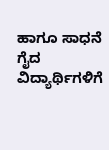ಹಾಗೂ ಸಾಧನೆ ಗೈದ ವಿದ್ಯಾರ್ಥಿಗಳಿಗೆ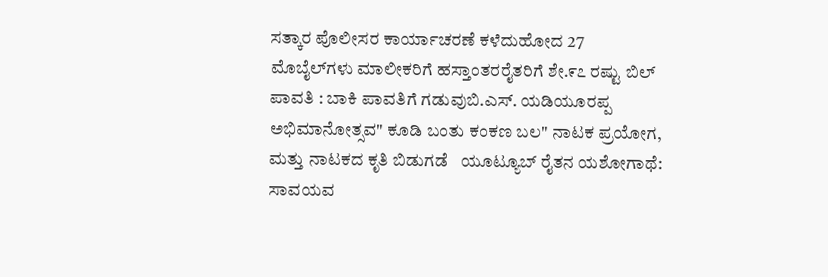ಸತ್ಕಾರ ಪೊಲೀಸರ ಕಾರ್ಯಾಚರಣೆ ಕಳೆದುಹೋದ 27 ಮೊಬೈಲ್‌ಗಳು ಮಾಲೀಕರಿಗೆ ಹಸ್ತಾಂತರರೈತರಿಗೆ ಶೇ.೯೭ ರಷ್ಟು ಬಿಲ್ ಪಾವತಿ : ಬಾಕಿ ಪಾವತಿಗೆ ಗಡುವುಬಿ.ಎಸ್. ಯಡಿಯೂರಪ್ಪ ಅಭಿಮಾನೋತ್ಸವ" ಕೂಡಿ ಬಂತು ಕಂಕಣ ಬಲ" ನಾಟಕ ಪ್ರಯೋಗ, ಮತ್ತು ನಾಟಕದ ಕೃತಿ ಬಿಡುಗಡೆ   ಯೂಟ್ಯೂಬ್ ರೈತನ ಯಶೋಗಾಥೆ: ಸಾವಯವ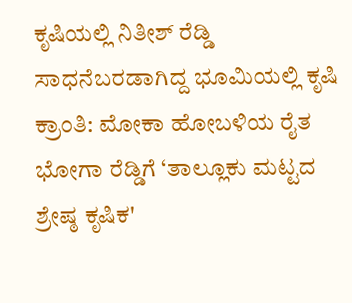ಕೃಷಿಯಲ್ಲಿ ನಿತೀಶ್ ರೆಡ್ಡಿ ಸಾಧನೆಬರಡಾಗಿದ್ದ ಭೂಮಿಯಲ್ಲಿ ಕೃಷಿ ಕ್ರಾಂತಿ: ಮೋಕಾ ಹೋಬಳಿಯ ರೈತ ಭೋಗಾ ರೆಡ್ಡಿಗೆ ‘ತಾಲ್ಲೂಕು ಮಟ್ಟದ ಶ್ರೇಷ್ಠ ಕೃಷಿಕ'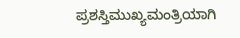ಪ್ರಶಸ್ತಿಮುಖ್ಯಮಂತ್ರಿಯಾಗಿ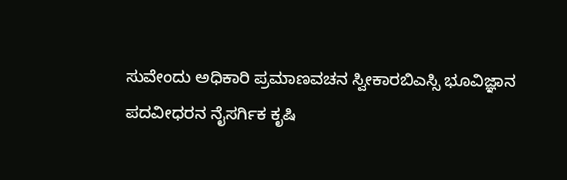ಸುವೇಂದು ಅಧಿಕಾರಿ ಪ್ರಮಾಣವಚನ ಸ್ವೀಕಾರಬಿಎಸ್ಸಿ ಭೂವಿಜ್ಞಾನ ಪದವೀಧರನ ನೈಸರ್ಗಿಕ ಕೃಷಿ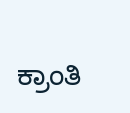ಕ್ರಾಂತಿ